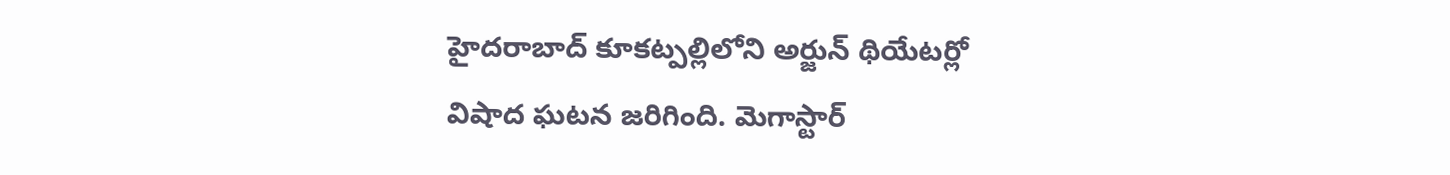హైదరాబాద్ కూకట్పల్లిలోని అర్జున్ థియేటర్లో విషాద ఘటన జరిగింది. మెగాస్టార్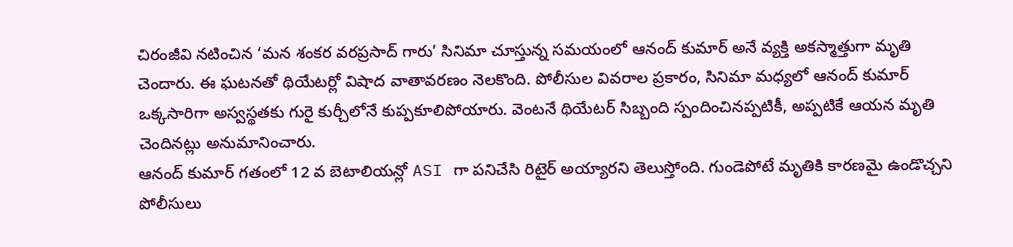చిరంజీవి నటించిన ‘మన శంకర వరప్రసాద్ గారు’ సినిమా చూస్తున్న సమయంలో ఆనంద్ కుమార్ అనే వ్యక్తి అకస్మాత్తుగా మృతి చెందారు. ఈ ఘటనతో థియేటర్లో విషాద వాతావరణం నెలకొంది. పోలీసుల వివరాల ప్రకారం, సినిమా మధ్యలో ఆనంద్ కుమార్ ఒక్కసారిగా అస్వస్థతకు గురై కుర్చీలోనే కుప్పకూలిపోయారు. వెంటనే థియేటర్ సిబ్బంది స్పందించినప్పటికీ, అప్పటికే ఆయన మృతి చెందినట్లు అనుమానించారు.
ఆనంద్ కుమార్ గతంలో 12 వ బెటాలియన్లో ASI గా పనిచేసి రిటైర్ అయ్యారని తెలుస్తోంది. గుండెపోటే మృతికి కారణమై ఉండొచ్చని పోలీసులు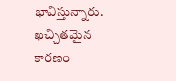భావిస్తున్నారు. ఖచ్చితమైన కారణం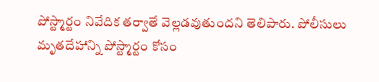పోస్ట్మార్టం నివేదిక తర్వాతే వెల్లడవుతుందని తెలిపారు. పోలీసులు మృతదేహాన్ని పోస్ట్మార్టం కోసం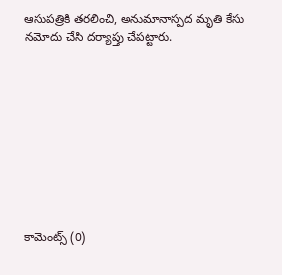ఆసుపత్రికి తరలించి, అనుమానాస్పద మృతి కేసు నమోదు చేసి దర్యాప్తు చేపట్టారు.










కామెంట్స్ (0)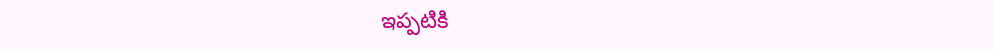ఇప్పటికి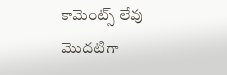కామెంట్స్ లేవు
మొదటిగా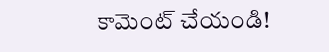కామెంట్ చేయండి!